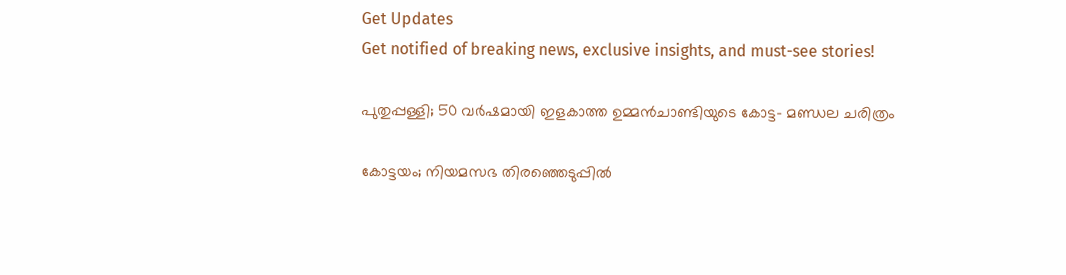Get Updates
Get notified of breaking news, exclusive insights, and must-see stories!

പുതുപ്പള്ളി; 50 വർഷമായി ഇളകാത്ത ഉമ്മൻചാണ്ടിയുടെ കോട്ട- മണ്ഡല ചരിത്രം

കോട്ടയം; നിയമസഭ തിരഞ്ഞെടുപ്പിൽ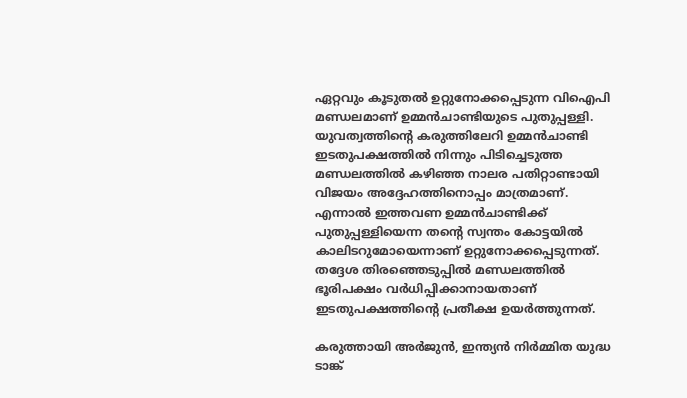ഏറ്റവും കൂടുതൽ ഉറ്റുനോക്കപ്പെടുന്ന വിഐപി മണ്ഡലമാണ് ഉമ്മൻചാണ്ടിയുടെ പുതുപ്പള്ളി. യുവത്വത്തിന്റെ കരുത്തിലേറി ഉമ്മൻചാണ്ടി ഇടതുപക്ഷത്തിൽ നിന്നും പിടിച്ചെടുത്ത മണ്ഡലത്തിൽ കഴിഞ്ഞ നാലര പതിറ്റാണ്ടായി വിജയം അദ്ദേഹത്തിനൊപ്പം മാത്രമാണ്. എന്നാൽ ഇത്തവണ ഉമ്മൻചാണ്ടിക്ക് പുതുപ്പള്ളിയെന്ന തന്റെ സ്വന്തം കോട്ടയിൽ കാലിടറുമോയെന്നാണ് ഉറ്റുനോക്കപ്പെടുന്നത്. തദ്ദേശ തിരഞ്ഞെടുപ്പിൽ മണ്ഡലത്തിൽ ഭൂരിപക്ഷം വർധിപ്പിക്കാനായതാണ് ഇടതുപക്ഷത്തിന്റെ പ്രതീക്ഷ ഉയർത്തുന്നത്.

കരുത്തായി അര്‍ജുന്‍, ഇന്ത്യന്‍ നിര്‍മ്മിത യുദ്ധ ടാങ്ക്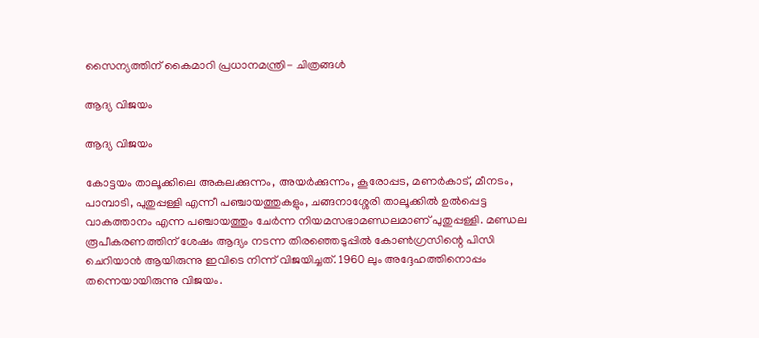സൈന്യത്തിന് കൈമാറി പ്രധാനമന്ത്രി- ചിത്രങ്ങള്‍

ആദ്യ വിജയം

ആദ്യ വിജയം

കോട്ടയം താലൂക്കിലെ അകലക്കുന്നം, അയർക്കുന്നം, കൂരോപ്പട, മണർകാട്, മീനടം, പാമ്പാടി, പുതുപ്പള്ളി എന്നീ പഞ്ചായത്തുകളും, ചങ്ങനാശ്ശേരി താലൂക്കിൽ ഉൽപ്പെട്ട വാകത്താനം എന്ന പഞ്ചായത്തും ചേർന്ന നിയമസഭാമണ്ഡലമാണ് പുതുപ്പള്ളി. മണ്ഡല രൂപീകരണത്തിന് ശേഷം ആദ്യം നടന്ന തിരഞ്ഞെടുപ്പിൽ കോൺഗ്രസിന്റെ പിസി ചെറിയാൻ ആയിരുന്നു ഇവിടെ നിന്ന് വിജയിച്ചത്. 1960 ലും അദ്ദേഹത്തിനൊപ്പം തന്നെയായിരുന്നു വിജയം.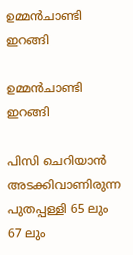ഉമ്മൻചാണ്ടി ഇറങ്ങി

ഉമ്മൻചാണ്ടി ഇറങ്ങി

പിസി ചെറിയാൻ അടക്കിവാണിരുന്ന പുതപ്പള്ളി 65 ലും 67 ലും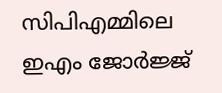സിപിഎമ്മിലെ ഇഎം ജോർജ്ജ്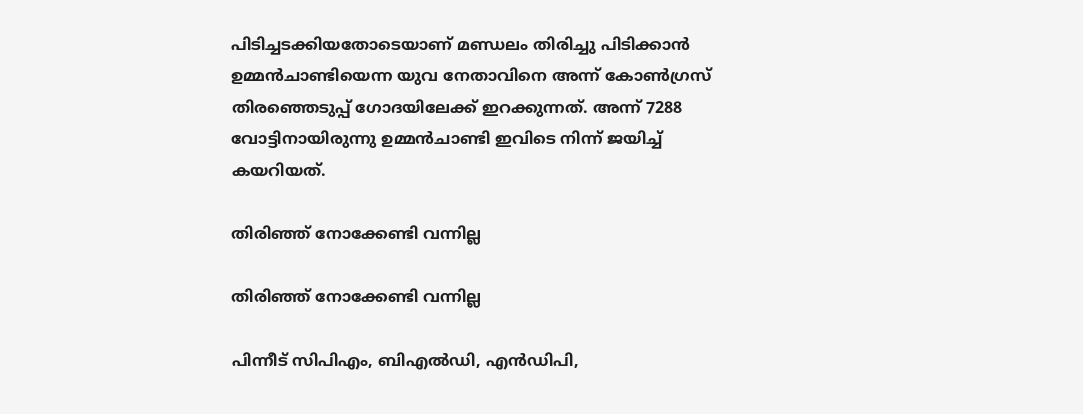പിടിച്ചടക്കിയതോടെയാണ് മണ്ഡലം തിരിച്ചു പിടിക്കാൻ ഉമ്മൻചാണ്ടിയെന്ന യുവ നേതാവിനെ അന്ന് കോൺഗ്രസ് തിരഞ്ഞെടുപ്പ് ഗോദയിലേക്ക് ഇറക്കുന്നത്. അന്ന് 7288 വോട്ടിനായിരുന്നു ഉമ്മൻചാണ്ടി ഇവിടെ നിന്ന് ജയിച്ച് കയറിയത്.

തിരിഞ്ഞ് നോക്കേണ്ടി വന്നില്ല

തിരിഞ്ഞ് നോക്കേണ്ടി വന്നില്ല

പിന്നീട് സിപിഎം, ബിഎല്‍ഡി, എന്‍ഡിപി,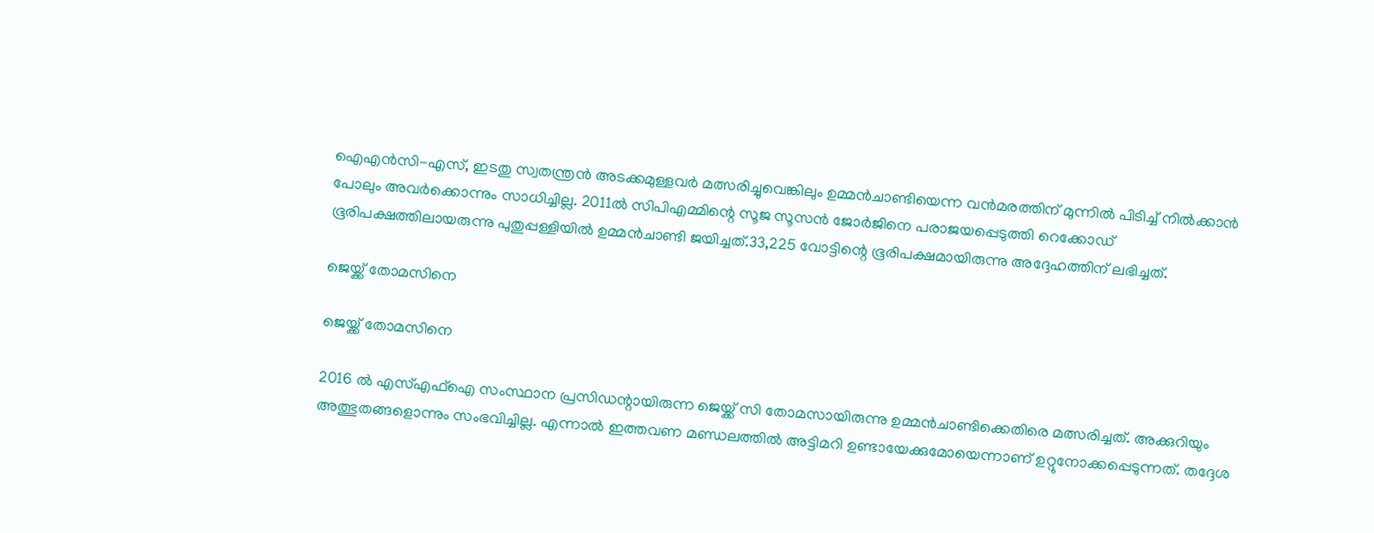ഐഎന്‍സി-എസ്, ഇടതു സ്വതന്ത്രന്‍ അടക്കമുള്ളവര്‍ മത്സരിച്ചുവെങ്കിലും ഉമ്മൻചാണ്ടിയെന്ന വൻമരത്തിന് മുന്നിൽ പിടിച്ച് നിൽക്കാൻ പോലും അവർക്കൊന്നും സാധിച്ചില്ല. 2011ൽ സിപിഎമ്മിന്റെ സൂജ സൂസൻ ജോർജിനെ പരാജയപ്പെടുത്തി റെക്കോഡ് ഭൂരിപക്ഷത്തിലായരുന്നു പുതുപ്പള്ളിയിൽ ഉമ്മൻചാണ്ടി ജയിച്ചത്.33,225 വോട്ടിന്റെ ഭൂരിപക്ഷമായിരുന്നു അദ്ദേഹത്തിന് ലഭിച്ചത്.

ജെയ്ക്ക് തോമസിനെ

ജെയ്ക്ക് തോമസിനെ

2016 ൽ എസ്എഫ്ഐ സംസ്ഥാന പ്രസിഡന്റായിരുന്ന ജെയ്ക്ക് സി തോമസായിരുന്നു ഉമ്മൻചാണ്ടിക്കെതിരെ മത്സരിച്ചത്. അക്കുറിയും അത്ഭുതങ്ങളൊന്നും സംഭവിച്ചില്ല. എന്നാൽ ഇത്തവണ മണ്ഡലത്തിൽ അട്ടിമറി ഉണ്ടായേക്കുമോയെന്നാണ് ഉറ്റുനോക്കപ്പെടുന്നത്. തദ്ദേശ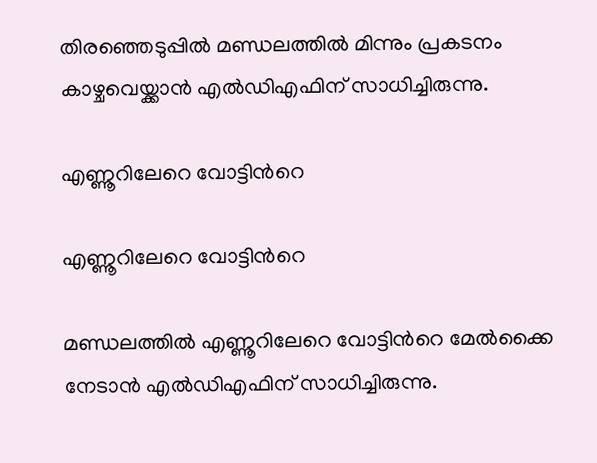തിരഞ്ഞെടുപ്പിൽ മണ്ഡലത്തിൽ മിന്നും പ്രകടനം കാഴ്ചവെയ്ക്കാൻ എൽഡിഎഫിന് സാധിച്ചിരുന്നു.

എണ്ണൂറിലേറെ വോട്ടിന്‍റെ

എണ്ണൂറിലേറെ വോട്ടിന്‍റെ

മണ്ഡലത്തില്‍ എണ്ണൂറിലേറെ വോട്ടിന്‍റെ മേല്‍ക്കൈ നേടാൻ എല്‍ഡിഎഫിന് സാധിച്ചിരുന്നു.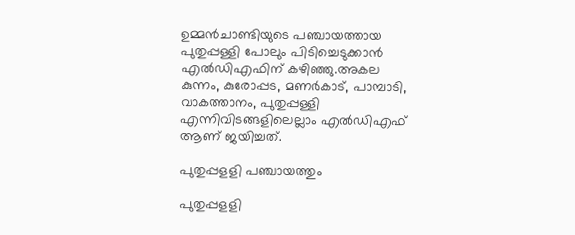ഉമ്മന്‍ചാണ്ടിയുടെ പഞ്ചായത്തായ പുതുപ്പള്ളി പോലും പിടിച്ചെടുക്കാന്‍ എല്‍ഡിഎഫിന് കഴിഞ്ഞു.അകല കുന്നം, കുരോപ്പട, മണർകാട്, പാമ്പാടി, വാകത്താനം, പുതുപ്പള്ളി എന്നിവിടങ്ങളിലെല്ലാം എൽഡിഎഫ് ആണ് ജയിച്ചത്.

പുതുപ്പളളി പഞ്ചായത്തും

പുതുപ്പളളി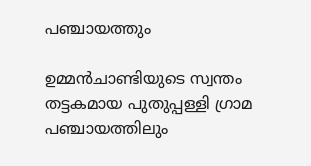പഞ്ചായത്തും

ഉമ്മൻചാണ്ടിയുടെ സ്വന്തം തട്ടകമായ പുതുപ്പള്ളി ഗ്രാമ പഞ്ചായത്തിലും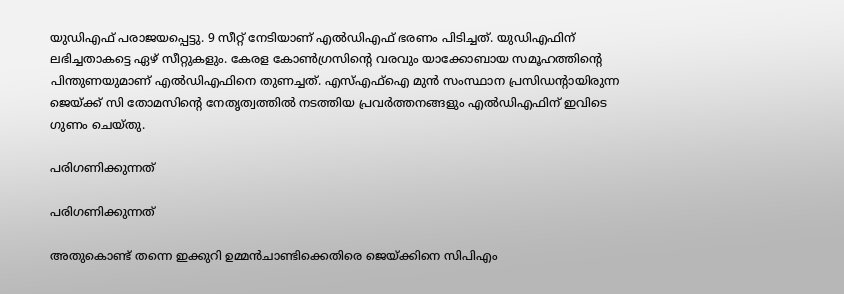യുഡിഎഫ് പരാജയപ്പെട്ടു. 9 സീറ്റ് നേടിയാണ് എൽഡിഎഫ് ഭരണം പിടിച്ചത്. യുഡിഎഫിന് ലഭിച്ചതാകട്ടെ ഏഴ് സീറ്റുകളും. കേരള കോണ്‍ഗ്രസിന്‍റെ വരവും യാക്കോബായ സമൂഹത്തിന്‍റെ പിന്തുണയുമാണ് എൽഡിഎഫിനെ തുണച്ചത്. എസ്എഫ്ഐ മുന്‍ സംസ്ഥാന പ്രസിഡന്‍റായിരുന്ന ജെയ്ക്ക് സി തോമസിന്‍റെ നേതൃത്വത്തില്‍ നടത്തിയ പ്രവര്‍ത്തനങ്ങളും എൽഡിഎഫിന് ഇവിടെ ഗുണം ചെയ്തു.

പരിഗണിക്കുന്നത്

പരിഗണിക്കുന്നത്

അതുകൊണ്ട് തന്നെ ഇക്കുറി ഉമ്മൻചാണ്ടിക്കെതിരെ ജെയ്ക്കിനെ സിപിഎം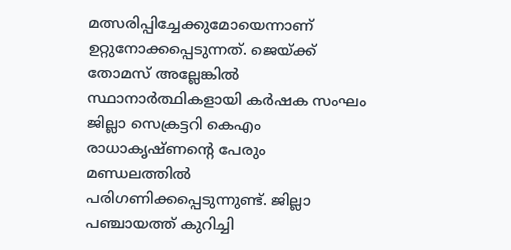മത്സരിപ്പിച്ചേക്കുമോയെന്നാണ് ഉറ്റുനോക്കപ്പെടുന്നത്. ജെയ്ക്ക് തോമസ് അല്ലേങ്കിൽ സ്ഥാനാർത്ഥികളായി കർഷക സംഘം ജില്ലാ സെക്രട്ടറി കെഎം രാധാകൃഷ്ണന്റെ പേരും മണ്ഡലത്തിൽ പരിഗണിക്കപ്പെടുന്നുണ്ട്. ജില്ലാ പഞ്ചായത്ത് കുറിച്ചി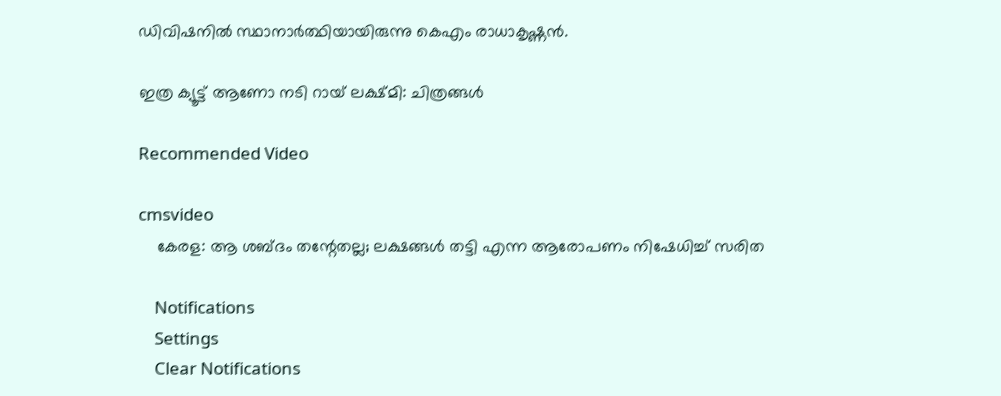ഡിവിഷനില്‍ സ്ഥാനാര്‍ത്ഥിയായിരുന്നു കെഎം രാധാകൃഷ്ണന്‍.

ഇത്ര ക്യൂട്ട് ആണോ നടി റായ് ലക്ഷ്മി: ചിത്രങ്ങള്‍

Recommended Video

cmsvideo
    കേരള: ആ ശബ്ദം തന്റേതല്ല; ലക്ഷങ്ങൾ തട്ടി എന്ന ആരോപണം നിഷേധിച്ച് സരിത

    Notifications
    Settings
    Clear Notifications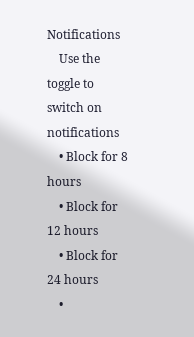Notifications
    Use the toggle to switch on notifications
    • Block for 8 hours
    • Block for 12 hours
    • Block for 24 hours
    •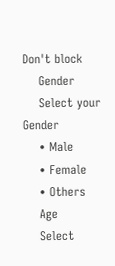Don't block
    Gender
    Select your Gender
    • Male
    • Female
    • Others
    Age
    Select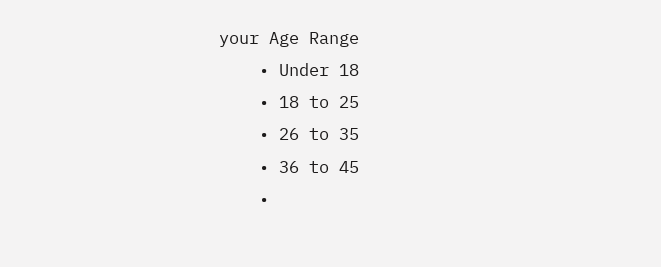your Age Range
    • Under 18
    • 18 to 25
    • 26 to 35
    • 36 to 45
    •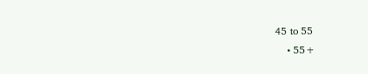45 to 55
    • 55+